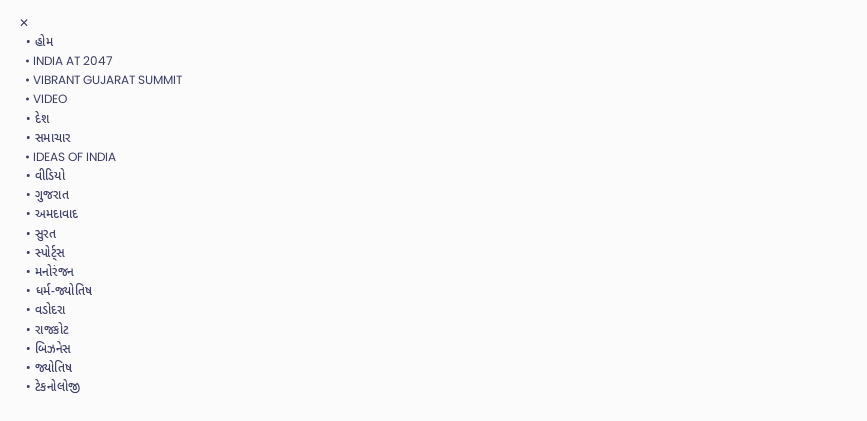✕
  • હોમ
  • INDIA AT 2047
  • VIBRANT GUJARAT SUMMIT
  • VIDEO
  • દેશ
  • સમાચાર
  • IDEAS OF INDIA
  • વીડિયો
  • ગુજરાત
  • અમદાવાદ
  • સુરત
  • સ્પોર્ટ્સ
  • મનોરંજન
  • ધર્મ-જ્યોતિષ
  • વડોદરા
  • રાજકોટ
  • બિઝનેસ
  • જ્યોતિષ
  • ટેકનોલોજી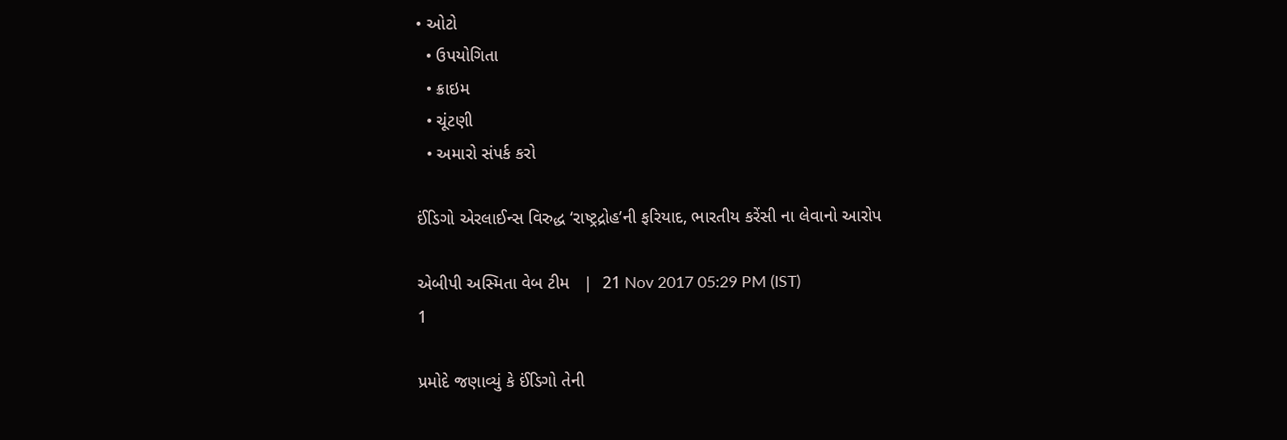• ઓટો
  • ઉપયોગિતા
  • ક્રાઇમ
  • ચૂંટણી
  • અમારો સંપર્ક કરો

ઈંડિગો એરલાઈન્સ વિરુદ્ધ ‘રાષ્ટ્રદ્રોહ’ની ફરિયાદ, ભારતીય કરેંસી ના લેવાનો આરોપ

એબીપી અસ્મિતા વેબ ટીમ   |  21 Nov 2017 05:29 PM (IST)
1

પ્રમોદે જણાવ્યું કે ઈંડિગો તેની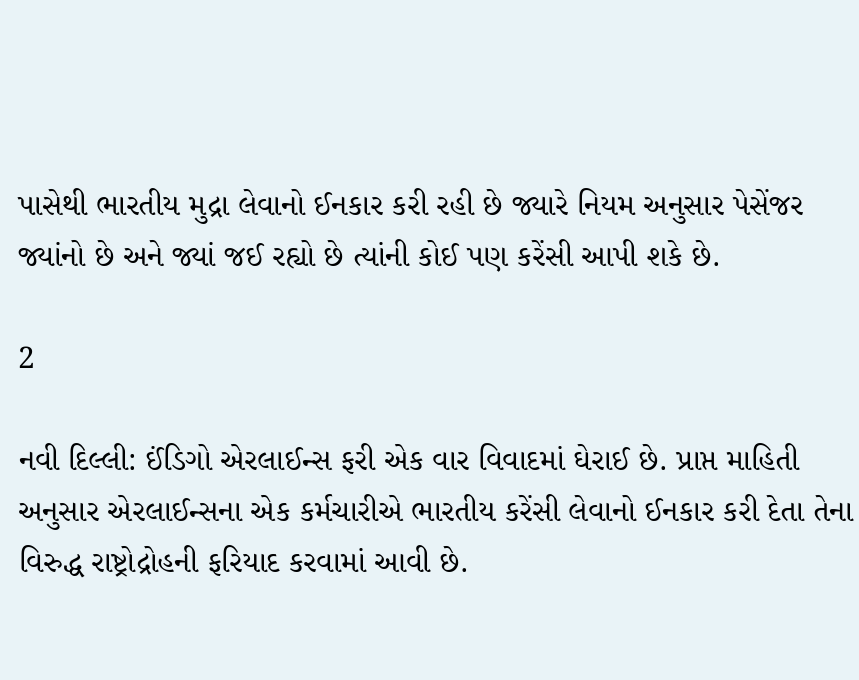પાસેથી ભારતીય મુદ્રા લેવાનો ઈનકાર કરી રહી છે જ્યારે નિયમ અનુસાર પેસેંજર જ્યાંનો છે અને જ્યાં જઈ રહ્યો છે ત્યાંની કોઈ પણ કરેંસી આપી શકે છે.

2

નવી દિલ્લી: ઈંડિગો એરલાઈન્સ ફરી એક વાર વિવાદમાં ઘેરાઈ છે. પ્રાપ્ત માહિતી અનુસાર એરલાઈન્સના એક કર્મચારીએ ભારતીય કરેંસી લેવાનો ઈનકાર કરી દેતા તેના વિરુદ્ધ રાષ્ટ્રોદ્રોહની ફરિયાદ કરવામાં આવી છે.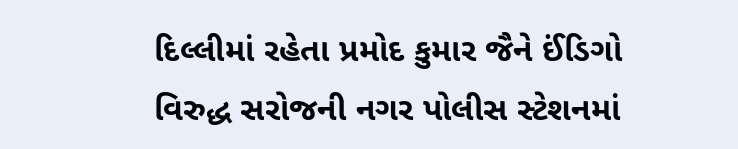દિલ્લીમાં રહેતા પ્રમોદ કુમાર જૈને ઈંડિગો વિરુદ્ધ સરોજની નગર પોલીસ સ્ટેશનમાં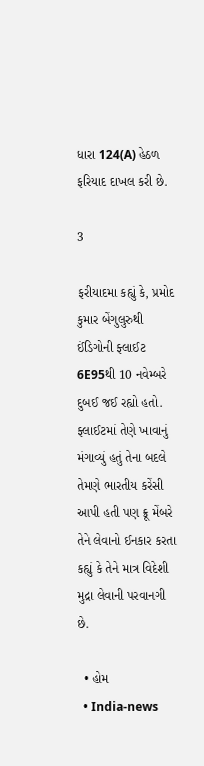ધારા 124(A) હેઠળ ફરિયાદ દાખલ કરી છે.

3

ફરીયાદમા કહ્યું કે, પ્રમોદ કુમાર બેંગુલુરુથી ઈંડિગોની ફ્લાઈટ 6E95થી 10 નવેમ્બરે દુબઈ જઈ રહ્યો હતો. ફ્લાઈટમાં તેણે ખાવાનું મંગાવ્યું હતું તેના બદલે તેમણે ભારતીય કરેંસી આપી હતી પણ ક્રૂ મેંબરે તેને લેવાનો ઈનકાર કરતા કહ્યું કે તેને માત્ર વિદેશી મુદ્રા લેવાની પરવાનગી છે.

  • હોમ
  • India-news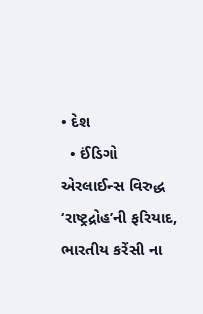• દેશ
  • ઈંડિગો એરલાઈન્સ વિરુદ્ધ ‘રાષ્ટ્રદ્રોહ’ની ફરિયાદ, ભારતીય કરેંસી ના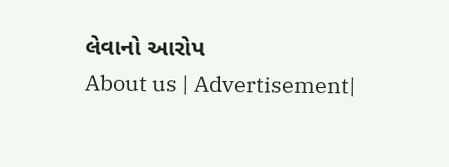લેવાનો આરોપ
About us | Advertisement|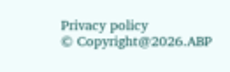Privacy policy
© Copyright@2026.ABP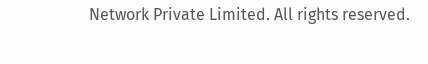Network Private Limited. All rights reserved.